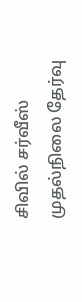சிவில் சர்வீஸ் முதல்நிலை தேர்வு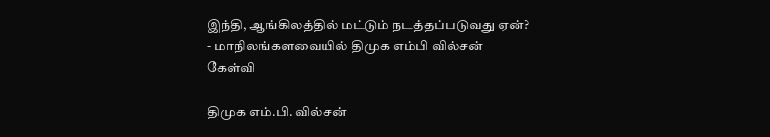இந்தி, ஆங்கிலத்தில் மட்டும் நடத்தப்படுவது ஏன்? - மாநிலங்களவையில் திமுக எம்பி வில்சன் கேள்வி

திமுக எம்.பி. வில்சன்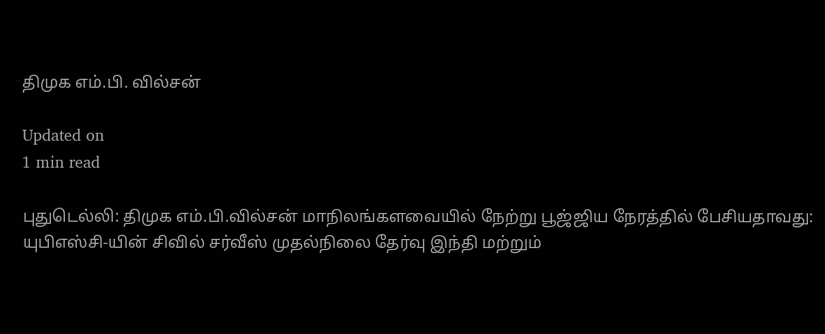திமுக எம்.பி. வில்சன்

Updated on
1 min read

புதுடெல்லி: திமுக எம்.பி.வில்சன் மாநிலங்களவையில் நேற்று பூஜ்ஜிய நேரத்தில் பேசியதாவது: யுபிஎஸ்சி-யின் சிவில் சர்வீஸ் முதல்நிலை தேர்வு இந்தி மற்றும்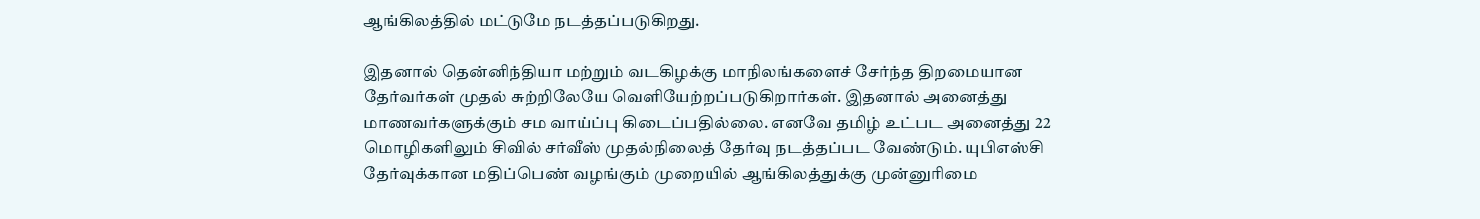ஆங்கிலத்தில் மட்டுமே நடத்தப்படுகிறது.

இதனால் தென்னிந்தியா மற்றும் வடகிழக்கு மாநிலங்களைச் சேர்ந்த திறமையான தேர்வர்கள் முதல் சுற்றிலேயே வெளியேற்றப்படுகிறார்கள். இதனால் அனைத்து மாணவர்களுக்கும் சம வாய்ப்பு கிடைப்பதில்லை. எனவே தமிழ் உட்பட அனைத்து 22 மொழிகளிலும் சிவில் சர்வீஸ் முதல்நிலைத் தேர்வு நடத்தப்பட வேண்டும். யுபிஎஸ்சி தேர்வுக்கான மதிப்பெண் வழங்கும் முறையில் ஆங்கிலத்துக்கு முன்னுரிமை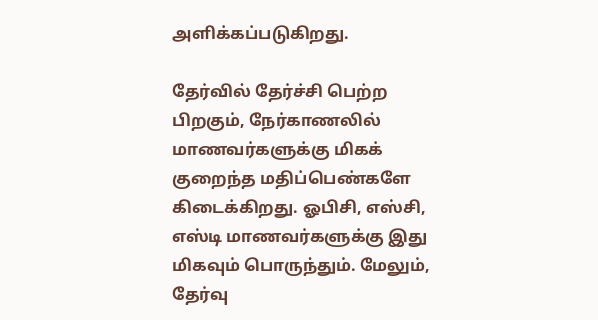அளிக்கப்படுகிறது.

தேர்வில் தேர்ச்சி பெற்ற பிறகும், நேர்காணலில் மாணவர்களுக்கு மிகக் குறைந்த மதிப்பெண்களே கிடைக்கிறது. ஓபிசி, எஸ்சி, எஸ்டி மாணவர்களுக்கு இது மிகவும் பொருந்தும். மேலும், தேர்வு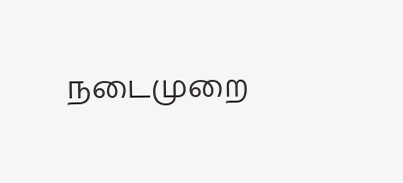நடைமுறை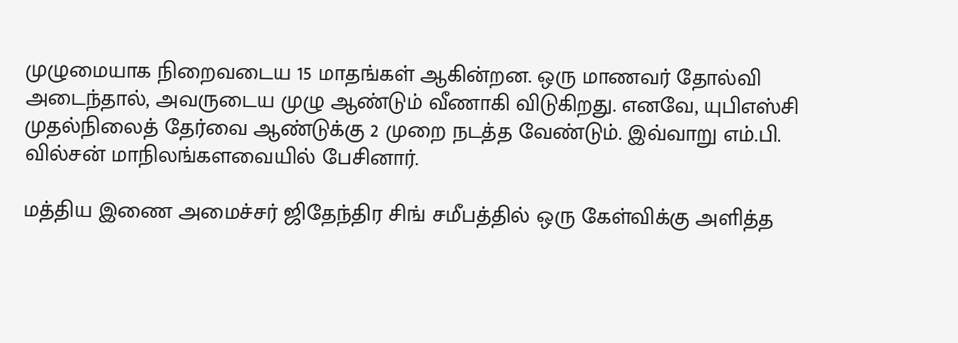முழுமையாக நிறைவடைய 15 மாதங்கள் ஆகின்றன. ஒரு மாணவர் தோல்வி அடைந்தால், அவருடைய முழு ஆண்டும் வீணாகி விடுகிறது. எனவே, யுபிஎஸ்சி முதல்நிலைத் தேர்வை ஆண்டுக்கு 2 முறை நடத்த வேண்டும். இவ்வாறு எம்.பி. வில்சன் மாநிலங்களவையில் பேசினார்.

மத்திய இணை அமைச்சர் ஜிதேந்திர சிங் சமீபத்தில் ஒரு கேள்விக்கு அளித்த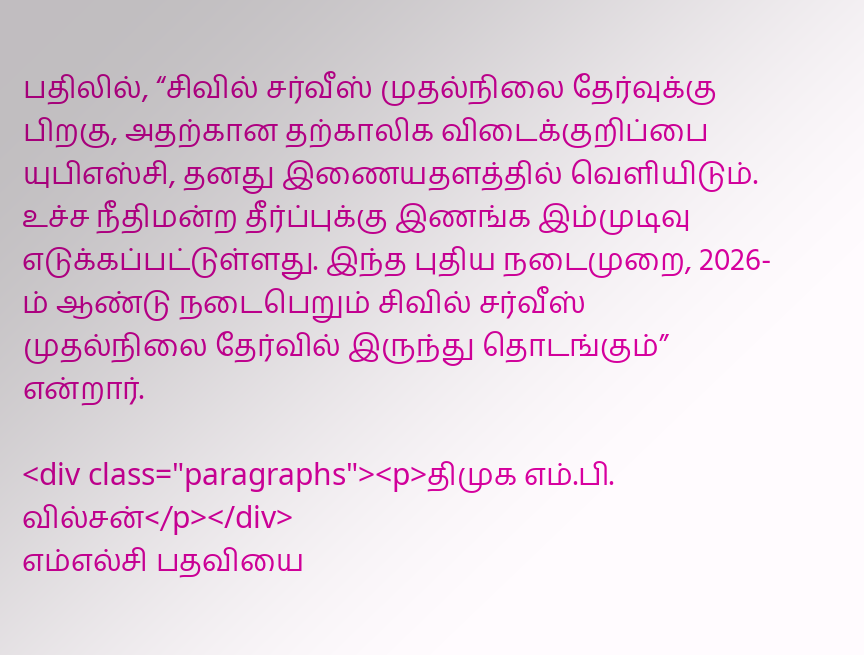பதிலில், “சிவில் சர்வீஸ் முதல்நிலை தேர்வுக்கு பிறகு, அதற்கான தற்காலிக விடைக்குறிப்பை யுபிஎஸ்சி, தனது இணையதளத்தில் வெளியிடும். உச்ச நீதிமன்ற தீர்ப்புக்கு இணங்க இம்முடிவு எடுக்கப்பட்டுள்ளது. இந்த புதிய நடைமுறை, 2026-ம் ஆண்டு நடைபெறும் சிவில் சர்வீஸ் முதல்நிலை தேர்வில் இருந்து தொடங்கும்” என்றார்.

<div class="paragraphs"><p>திமுக எம்.பி. வில்சன்</p></div>
எம்எல்சி பதவியை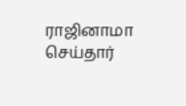ராஜினாமா செய்தார்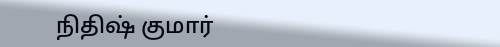நிதிஷ் குமார்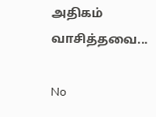அதிகம் வாசித்தவை...

No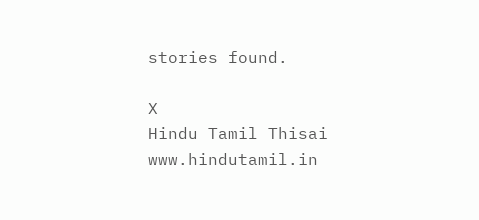stories found.

X
Hindu Tamil Thisai
www.hindutamil.in